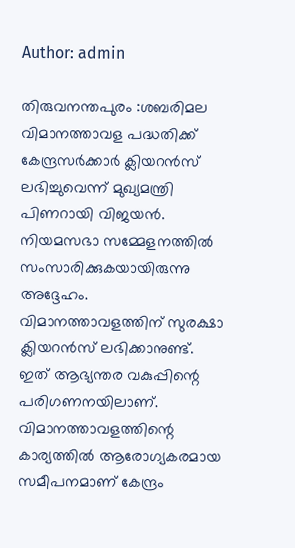Author: admin

തിരുവനന്തപുരം :ശബരിമല വിമാനത്താവള പദ്ധതിക്ക് കേന്ദ്രസർക്കാർ ക്ലിയറൻസ് ലഭിച്ചുവെന്ന് മുഖ്യമന്ത്രി പിണറായി വിജയൻ. നിയമസഭാ സമ്മേളനത്തിൽ സംസാരിക്കുകയായിരുന്നു അദ്ദേഹം. വിമാനത്താവളത്തിന് സുരക്ഷാ ക്ലിയറൻസ് ലഭിക്കാനുണ്ട്. ഇത് ആഭ്യന്തര വകുപ്പിന്റെ പരിഗണനയിലാണ്. വിമാനത്താവളത്തിന്റെ കാര്യത്തിൽ ആരോഗ്യകരമായ സമീപനമാണ് കേന്ദ്രം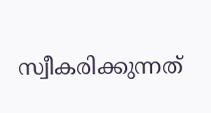സ്വീകരിക്കുന്നത്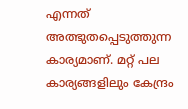എന്നത് അത്ഭുതപ്പെടുത്തുന്ന കാര്യമാണ്. മറ്റ് പല കാര്യങ്ങളിലും കേന്ദ്രം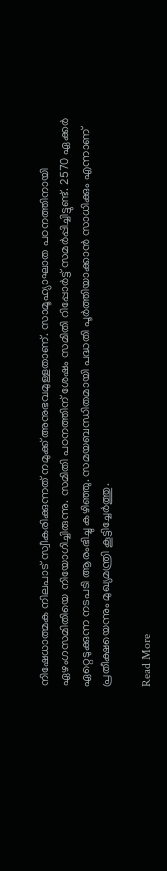നിഷേധാത്മക നിലപാട് സ്വീകരിക്കുന്നത് നമുക്ക് അനുഭവമുള്ളതാണ്. സാമൂഹ്യാഘാത പഠനത്തിനായി ഏഴംഗസമിതിയെ നിയോഗിച്ചിരുന്നു. സമിതി പഠനത്തിന് ശേഷം സമിതി റിപ്പോർട്ട് സമർപ്പിച്ചിട്ടുണ്ട്. 2570 ഏക്കർ ഏറ്റെടുക്കുന്ന നടപടി ആരംഭിച്ചു കഴിഞ്ഞു. സമയബന്ധിതമായി പദ്ധതി പൂർത്തിയാക്കാൻ സാധിക്കും എന്നാണ് പ്രതീക്ഷയെന്നും മുഖ്യമന്ത്രി കൂട്ടിച്ചേർത്തു.

Read More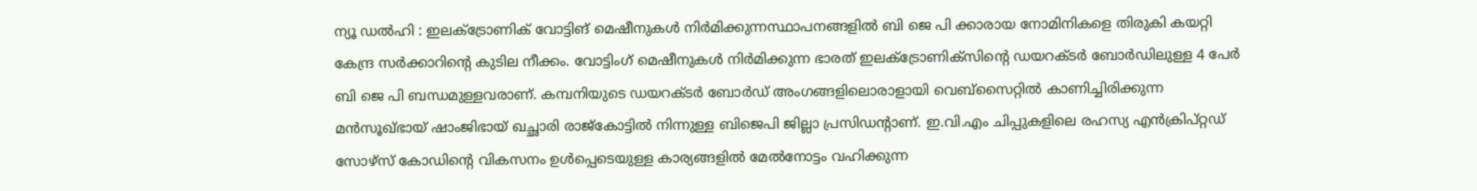ന്യൂ ഡൽഹി : ഇലക്ട്രോണിക് വോട്ടിങ് മെഷീനുകൾ നിർമിക്കുന്നസ്ഥാപനങ്ങളിൽ ബി ജെ പി ക്കാരായ നോമിനികളെ തിരുകി കയറ്റി കേന്ദ്ര സർക്കാറിന്റെ കുടില നീക്കം. വോട്ടിംഗ് മെഷീനുകൾ നിർമിക്കുന്ന ഭാരത് ഇലക്ട്രോണിക്സിൻ്റെ ഡയറക്ടർ ബോർഡിലുള്ള 4 പേർ ബി ജെ പി ബന്ധമുള്ളവരാണ്. കമ്പനിയുടെ ഡയറക്‌ടർ ബോർഡ് അംഗങ്ങളിലൊരാളായി വെബ്സൈറ്റിൽ കാണിച്ചിരിക്കുന്ന മൻസൂഖ്ഭായ് ഷാംജിഭായ് ഖച്ഛാരി രാജ്‌കോട്ടിൽ നിന്നുള്ള ബിജെപി ജില്ലാ പ്രസിഡന്റാണ്. ഇ.വി.എം ചിപ്പുകളിലെ രഹസ്യ എൻക്രിപ്റ്റഡ് സോഴ്‌സ് കോഡിന്റെ വികസനം ഉൾപ്പെടെയുള്ള കാര്യങ്ങളിൽ മേൽനോട്ടം വഹിക്കുന്ന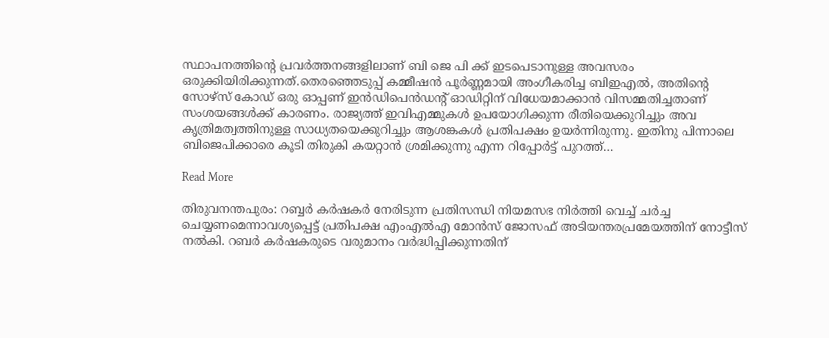സ്ഥാപനത്തിന്റെ പ്രവർത്തനങ്ങളിലാണ് ബി ജെ പി ക്ക് ഇടപെടാനുള്ള അവസരം ഒരുക്കിയിരിക്കുന്നത്.തെരഞ്ഞെടുപ്പ് കമ്മീഷൻ പൂർണ്ണമായി അംഗീകരിച്ച ബിഇഎൽ, അതിന്റെ സോഴ്സ് കോഡ് ഒരു ഓപ്പണ് ഇൻഡിപെൻഡന്റ് ഓഡിറ്റിന് വിധേയമാക്കാൻ വിസമ്മതിച്ചതാണ് സംശയങ്ങൾക്ക് കാരണം. രാജ്യത്ത് ഇവിഎമ്മുകൾ ഉപയോഗിക്കുന്ന രീതിയെക്കുറിച്ചും അവ കൃത്രിമത്വത്തിനുള്ള സാധ്യതയെക്കുറിച്ചും ആശങ്കകൾ പ്രതിപക്ഷം ഉയർന്നിരുന്നു. ഇതിനു പിന്നാലെ ബിജെപിക്കാരെ കൂടി തിരുകി കയറ്റാൻ ശ്രമിക്കുന്നു എന്ന റിപ്പോർട്ട് പുറത്ത്…

Read More

തിരുവനന്തപുരം: റബ്ബർ കർഷകർ നേരിടുന്ന പ്രതിസന്ധി നിയമസഭ നിർത്തി വെച്ച് ചർച്ച ചെയ്യണമെന്നാവശ്യപ്പെട്ട് പ്രതിപക്ഷ എംഎൽഎ മോൻസ് ജോസഫ് അടിയന്തരപ്രമേയത്തിന് നോട്ടീസ് നൽകി. റബർ കർഷകരുടെ വരുമാനം വർദ്ധിപ്പിക്കുന്നതിന്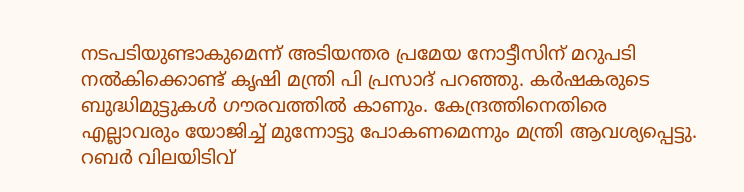നടപടിയുണ്ടാകുമെന്ന് അടിയന്തര പ്രമേയ നോട്ടീസിന് മറുപടി നൽകിക്കൊണ്ട് കൃഷി മന്ത്രി പി പ്രസാദ് പറഞ്ഞു. കർഷകരുടെ ബുദ്ധിമുട്ടുകൾ ഗൗരവത്തിൽ കാണും. കേന്ദ്രത്തിനെതിരെ എല്ലാവരും യോജിച്ച് മുന്നോട്ടു പോകണമെന്നും മന്ത്രി ആവശ്യപ്പെട്ടു. റബർ വിലയിടിവ്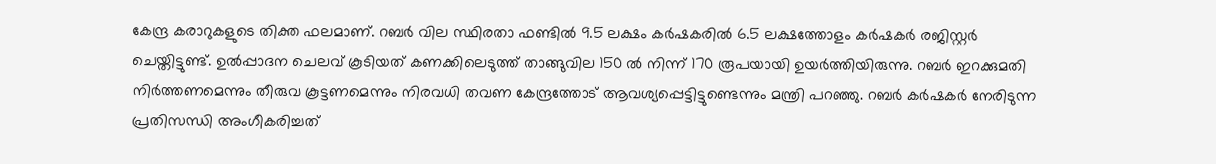കേന്ദ്ര കരാറുകളുടെ തിക്ത ഫലമാണ്. റബർ വില സ്ഥിരതാ ഫണ്ടിൽ 9.5 ലക്ഷം കർഷകരിൽ 6.5 ലക്ഷത്തോളം കർഷകർ രജിസ്റ്റർ ചെയ്തിട്ടുണ്ട്. ഉൽപ്പാദന ചെലവ് കൂടിയത് കണക്കിലെടുത്ത് താങ്ങുവില 150 ൽ നിന്ന് 170 രൂപയായി ഉയർത്തിയിരുന്നു. റബർ ഇറക്കുമതി നിർത്തണമെന്നും തീരുവ കൂട്ടണമെന്നും നിരവധി തവണ കേന്ദ്രത്തോട് ആവശ്യപ്പെട്ടിട്ടുണ്ടെന്നും മന്ത്രി പറഞ്ഞു. റബർ കർഷകർ നേരിടുന്ന പ്രതിസന്ധി അംഗീകരിച്ചത്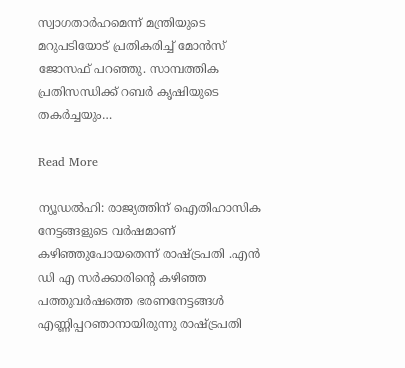സ്വാഗതാർഹമെന്ന് മന്ത്രിയുടെ മറുപടിയോട് പ്രതികരിച്ച് മോൻസ് ജോസഫ് പറഞ്ഞു. സാമ്പത്തിക പ്രതിസന്ധിക്ക് റബർ കൃഷിയുടെ തകർച്ചയും…

Read More

ന്യൂഡൽഹി: രാജ്യത്തിന് ഐതിഹാസിക നേട്ടങ്ങളുടെ വർഷമാണ് കഴിഞ്ഞുപോയതെന്ന് രാഷ്ട്രപതി .എൻ ഡി എ സര്‍ക്കാരിന്‍റെ കഴിഞ്ഞ പത്തുവർഷത്തെ ഭരണനേട്ടങ്ങള്‍ എണ്ണിപ്പറഞാനായിരുന്നു രാഷ്ട്രപതി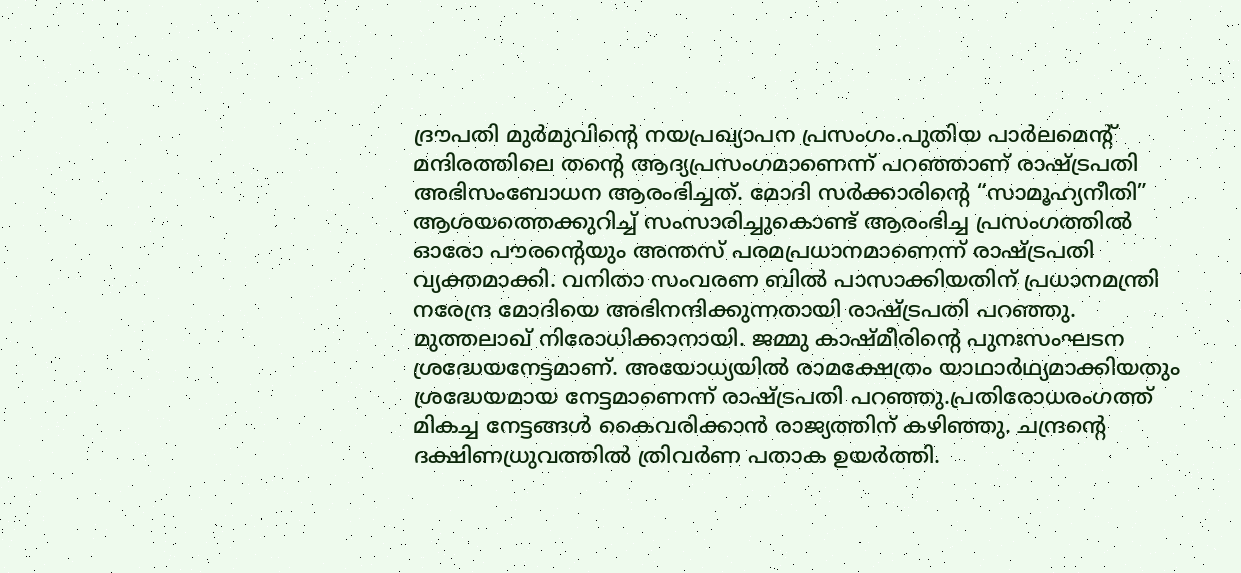ദ്രൗപതി മുര്‍മുവിന്‍റെ നയപ്രഖ്യാപന പ്രസംഗം.പുതിയ പാർലമെന്‍റ് മന്ദിരത്തിലെ തന്‍റെ ആദ്യപ്രസംഗമാണെന്ന് പറഞ്ഞാണ് രാഷ്ട്രപതി അഭിസംബോധന ആരംഭിച്ചത്. മോദി സർക്കാരിന്‍റെ “സാമൂഹ്യനീതി” ആശയത്തെക്കുറിച്ച് സംസാരിച്ചുകൊണ്ട് ആരംഭിച്ച പ്രസംഗത്തിൽ ഓരോ പൗരന്‍റെയും അന്തസ് പരമപ്രധാനമാണെന്ന് രാഷ്ട്രപതി വ്യക്തമാക്കി. വനിതാ സംവരണ ബിൽ പാസാക്കിയതിന് പ്രധാനമന്ത്രി നരേന്ദ്ര മോദിയെ അഭിനന്ദിക്കുന്നതായി രാഷ്ട്രപതി പറഞ്ഞു. മുത്തലാഖ് നിരോധിക്കാനായി. ജമ്മു കാഷ്മീരിന്‍റെ പുനഃസംഘടന ശ്രദ്ധേയനേട്ടമാണ്. അയോധ്യയില്‍ രാമക്ഷേത്രം യാഥാർഥ്യമാക്കിയതും ശ്രദ്ധേയമായ നേട്ടമാണെന്ന് രാഷ്ട്രപതി പറഞ്ഞു.പ്രതിരോധരംഗത്ത് മികച്ച നേട്ടങ്ങൾ കൈവരിക്കാൻ രാജ്യത്തിന് കഴിഞ്ഞു. ചന്ദ്രന്‍റെ ദക്ഷിണധ്രുവത്തിൽ ത്രിവർണ പതാക ഉയർത്തി.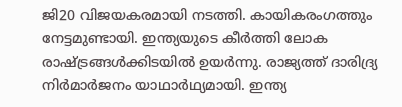ജി20 വിജയകരമായി നടത്തി. കായികരംഗത്തും നേട്ടമുണ്ടായി. ഇന്ത്യയുടെ കീർത്തി ലോക രാഷ്ട്രങ്ങൾക്കിടയിൽ ഉയർന്നു. രാജ്യത്ത് ദാരിദ്ര്യ നിർമാർജനം യാഥാർഥ്യമായി. ഇന്ത്യ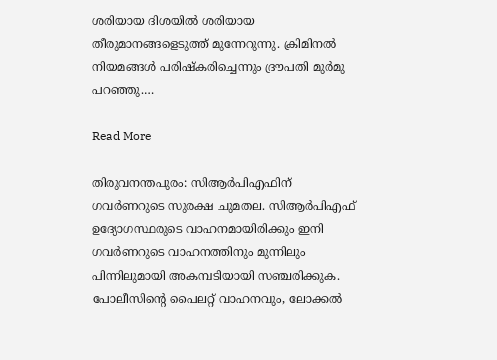ശരിയായ ദിശയില്‍ ശരിയായ തീരുമാനങ്ങളെടുത്ത് മുന്നേറുന്നു. ക്രിമിനല്‍ നിയമങ്ങള്‍ പരിഷ്കരിച്ചെന്നും ദ്രൗപതി മുര്‍മു പറഞ്ഞു.…

Read More

തിരുവനന്തപുരം: സിആർപിഎഫിന് ഗവർണറുടെ സുരക്ഷ ചുമതല. സിആർപിഎഫ് ഉദ്യോഗസ്ഥരുടെ വാഹനമായിരിക്കും ഇനി ഗവർണറുടെ വാഹനത്തിനും മുന്നിലും പിന്നിലുമായി അകമ്പടിയായി സഞ്ചരിക്കുക. പോലീസിന്‍റെ പൈലറ്റ് വാഹനവും, ലോക്കൽ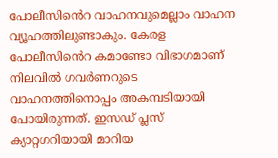പോലീസിൻെറ വാഹനവുമെല്ലാം വാഹന വ്യൂഹത്തിലുണ്ടാകും. കേരള പോലീസിൻെറ കമാണ്ടോ വിഭാഗമാണ് നിലവിൽ ഗവർണറുടെ വാഹനത്തിനൊപ്പം അകമ്പടിയായി പോയിരുന്നത്. ഇസഡ് പ്ലസ് ക്യാറ്റഗറിയായി മാറിയ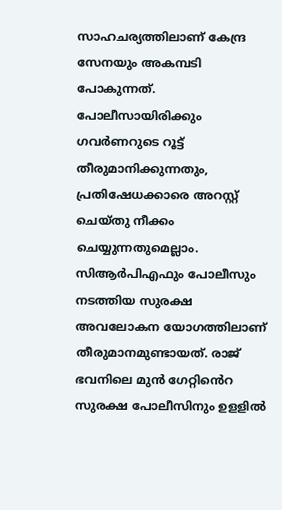സാഹചര്യത്തിലാണ് കേന്ദ്ര സേനയും അകമ്പടി പോകുന്നത്. പോലീസായിരിക്കും ഗവർണറുടെ റൂട്ട് തീരുമാനിക്കുന്നതും, പ്രതിഷേധക്കാരെ അറസ്റ്റ് ചെയ്തു നീക്കം ചെയ്യുന്നതുമെല്ലാം. സിആർപിഎഫും പോലീസും നടത്തിയ സുരക്ഷ അവലോകന യോഗത്തിലാണ് തീരുമാനമുണ്ടായത്. രാജ് ഭവനിലെ മുൻ ഗേറ്റിൻെറ സുരക്ഷ പോലീസിനും ഉളളിൽ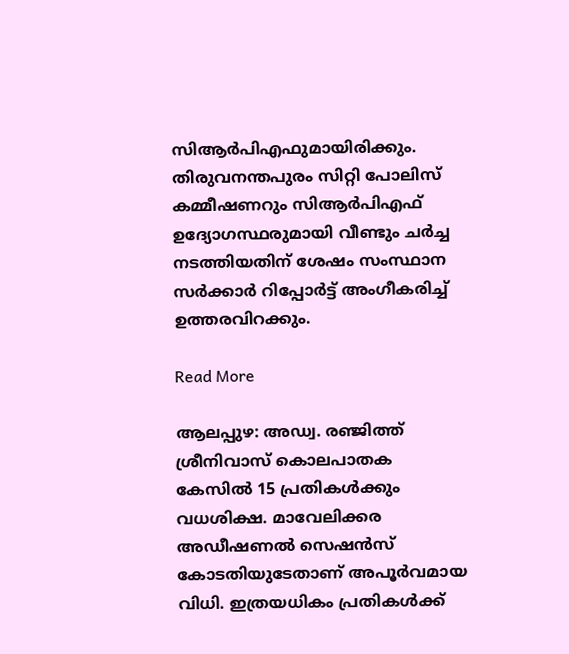സിആർപിഎഫുമായിരിക്കും. തിരുവനന്തപുരം സിറ്റി പോലിസ് കമ്മീഷണറും സിആർപിഎഫ് ഉദ്യോഗസ്ഥരുമായി വീണ്ടും ചർച്ച നടത്തിയതിന് ശേഷം സംസ്ഥാന സർക്കാർ റിപ്പോർട്ട് അംഗീകരിച്ച് ഉത്തരവിറക്കും.

Read More

ആലപ്പുഴ: അഡ്വ. രഞ്ജിത്ത് ശ്രീനിവാസ് കൊലപാതക കേസിൽ 15 പ്രതികൾക്കും വധശിക്ഷ. മാവേലിക്കര അഡീഷണൽ സെഷൻസ് കോടതിയുടേതാണ് അപൂർവമായ വിധി. ഇത്രയധികം പ്രതികൾക്ക്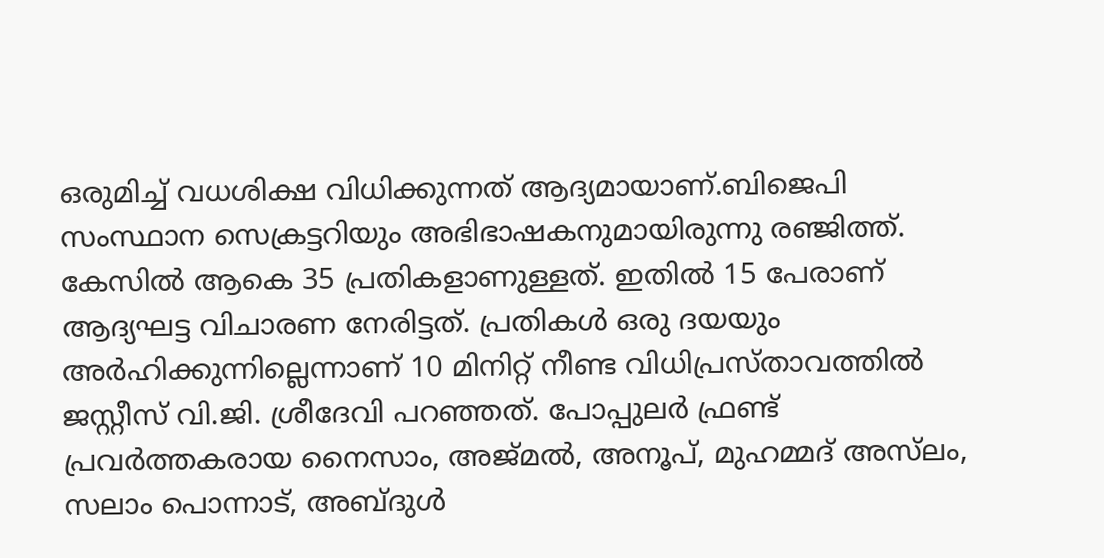ഒരുമിച്ച് വധശിക്ഷ വിധിക്കുന്നത് ആദ്യമായാണ്.ബിജെപി സംസ്ഥാന സെക്രട്ടറിയും അഭിഭാഷകനുമായിരുന്നു രഞ്ജിത്ത്. കേസിൽ ആകെ 35 പ്രതികളാണുള്ളത്. ഇതിൽ 15 പേരാണ് ആദ്യഘട്ട വിചാരണ നേരിട്ടത്. പ്രതികൾ ഒരു ദയയും അർഹിക്കുന്നില്ലെന്നാണ് 10 മിനിറ്റ് നീണ്ട വിധിപ്രസ്താവത്തിൽ ജസ്റ്റീസ് വി.ജി. ശ്രീദേവി പറഞ്ഞത്. പോപ്പുലർ ഫ്രണ്ട് പ്രവർത്തകരായ നൈസാം, അജ്മൽ, അനൂപ്, മുഹമ്മദ് അസ്‌ലം, സലാം പൊന്നാട്, അബ്ദുൾ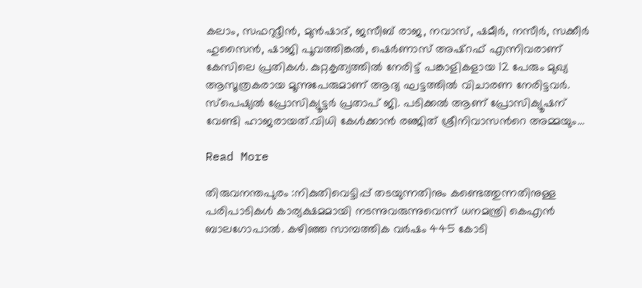കലാം, സഫറുദ്ദീൻ, മുൻഷാദ്, ജസീബ് രാജ, നവാസ്, ഷമീർ, നസീർ, സക്കീർ ഹുസൈൻ, ഷാജി പൂവത്തിങ്കൽ, ഷെർണാസ് അഷ്റഫ് എന്നിവരാണ് കേസിലെ പ്രതികൾ. കുറ്റകൃത്യത്തിൽ നേരിട്ട് പങ്കാളികളായ 12 പേരും മുഖ്യ ആസൂത്രകരായ മൂന്നുപേരുമാണ് ആദ്യ ഘട്ടത്തിൽ വിചാരണ നേരിട്ടവർ. സ്പെഷ്യൽ പ്രോസിക്യൂട്ടർ പ്രതാപ് ജി. പടിക്കൽ ആണ് പ്രോസിക്യൂഷന് വേണ്ടി ഹാജരായത്.വിധി കേൾക്കാൻ‌ രഞ്ജിത് ശ്രീനിവാസന്‍റെ അമ്മയും…

Read More

തിരുവനന്തപുരം :നികുതിവെട്ടിപ്പ് തടയുന്നതിനും കണ്ടെത്തുന്നതിനുള്ള പരിപാടികൾ കാര്യക്ഷമമായി നടന്നുവരുന്നുവെന്ന് ധനമന്ത്രി കെഎൻ ബാലഗോപാൽ. കഴിഞ്ഞ സാമ്പത്തിക വർഷം 445 കോടി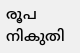രൂപ നികുതി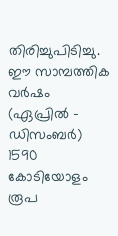തിരിച്ചുപിടിച്ചു. ഈ സാമ്പത്തിക വർഷം (ഏപ്രിൽ – ഡിസംബർ) 1590 കോടിയോളം രൂപ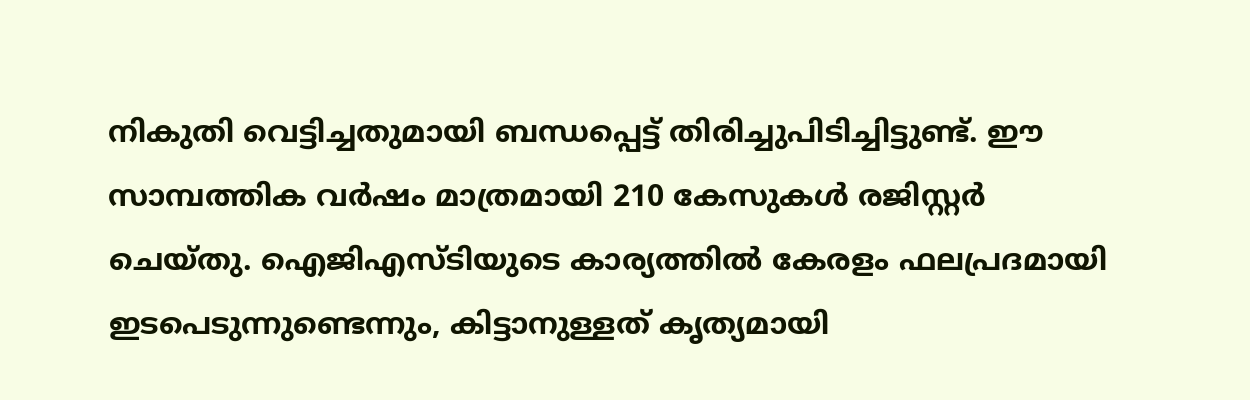നികുതി വെട്ടിച്ചതുമായി ബന്ധപ്പെട്ട് തിരിച്ചുപിടിച്ചിട്ടുണ്ട്. ഈ സാമ്പത്തിക വർഷം മാത്രമായി 210 കേസുകൾ രജിസ്റ്റർ ചെയ്തു. ഐജിഎസ്ടിയുടെ കാര്യത്തിൽ കേരളം ഫലപ്രദമായി ഇടപെടുന്നുണ്ടെന്നും, കിട്ടാനുള്ളത് കൃത്യമായി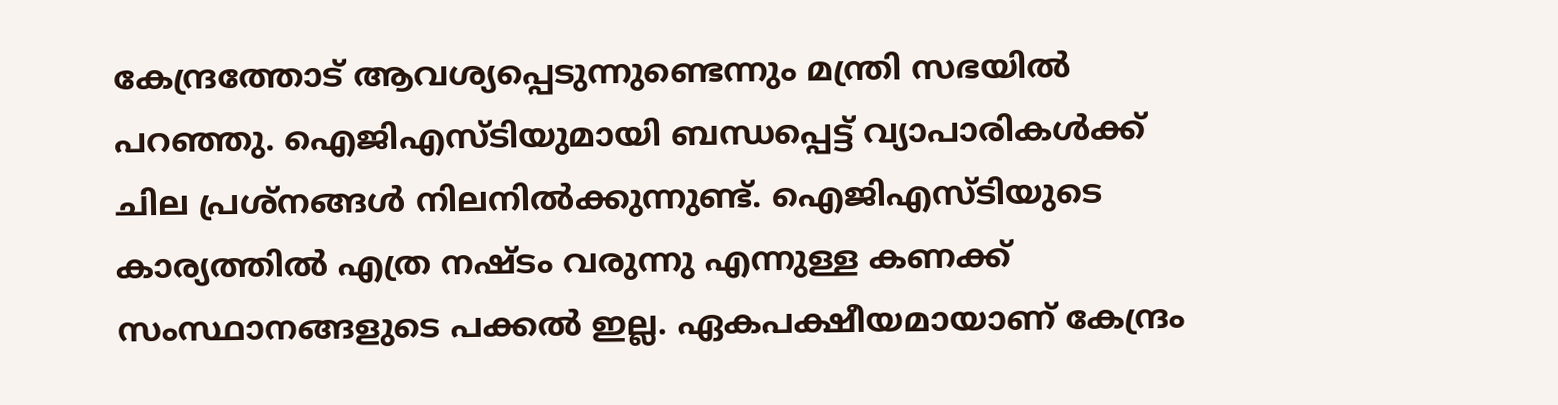കേന്ദ്രത്തോട് ആവശ്യപ്പെടുന്നുണ്ടെന്നും മന്ത്രി സഭയിൽ പറഞ്ഞു. ഐജിഎസ്ടിയുമായി ബന്ധപ്പെട്ട് വ്യാപാരികൾക്ക് ചില പ്രശ്നങ്ങൾ നിലനിൽക്കുന്നുണ്ട്. ഐജിഎസ്ടിയുടെ കാര്യത്തിൽ എത്ര നഷ്ടം വരുന്നു എന്നുള്ള കണക്ക് സംസ്ഥാനങ്ങളുടെ പക്കൽ ഇല്ല. ഏകപക്ഷീയമായാണ് കേന്ദ്രം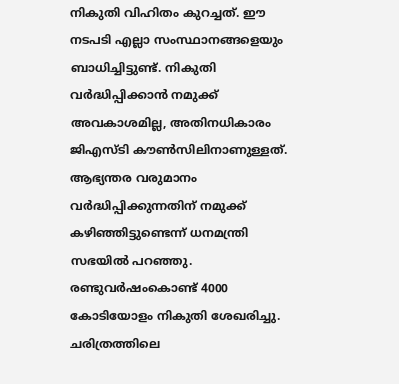നികുതി വിഹിതം കുറച്ചത്. ഈ നടപടി എല്ലാ സംസ്ഥാനങ്ങളെയും ബാധിച്ചിട്ടുണ്ട്. നികുതി വർദ്ധിപ്പിക്കാൻ നമുക്ക് അവകാശമില്ല, അതിനധികാരം ജിഎസ്ടി കൗൺസിലിനാണുള്ളത്. ആഭ്യന്തര വരുമാനം വർദ്ധിപ്പിക്കുന്നതിന് നമുക്ക് കഴിഞ്ഞിട്ടുണ്ടെന്ന് ധനമന്ത്രി സഭയിൽ പറഞ്ഞു. രണ്ടുവർഷംകൊണ്ട് 4000 കോടിയോളം നികുതി ശേഖരിച്ചു. ചരിത്രത്തിലെ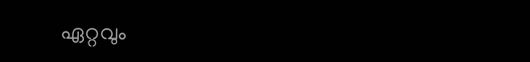ഏറ്റവും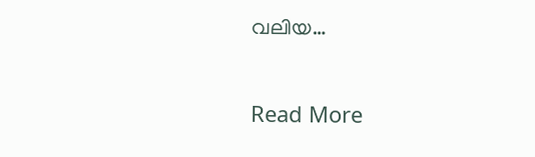വലിയ…

Read More